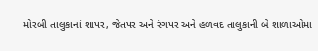મોરબી તાલુકાનાં શાપર, જેતપર અને રંગપર અને હળવદ તાલુકાની બે શાળાઓમા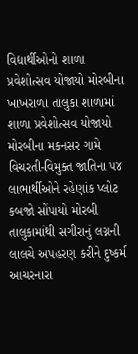વિદ્યાર્થીઓનો શાળા પ્રવેશોત્સવ યોજાયો મોરબીના ખાખરાળા તાલુકા શાળામાં શાળા પ્રવેશોત્સવ યોજાયો મોરબીના મકનસર ગામે વિચરતી-વિમુક્ત જાતિના ૫૪ લાભાર્થીઓને રહેણાંક પ્લોટ કબજો સોંપાયો મોરબી તાલુકામાંથી સગીરાનું લગ્નની લાલચે અપહરણ કરીને દુષ્કર્મ આચરનારા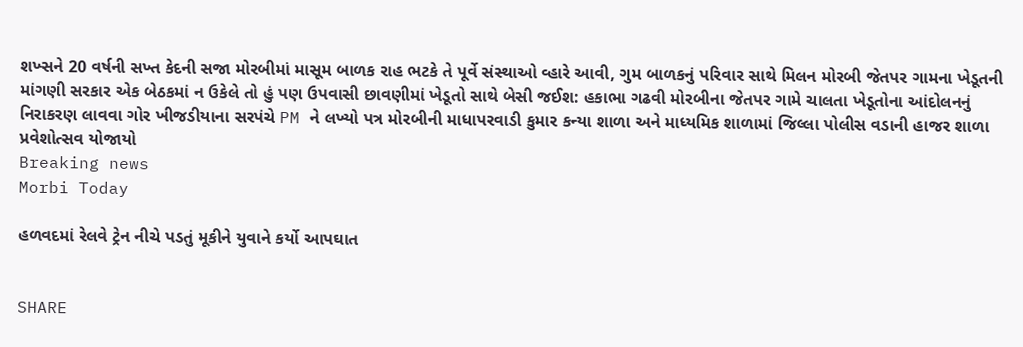શખ્સને 20 વર્ષની સખ્ત કેદની સજા મોરબીમાં માસૂમ બાળક રાહ ભટકે તે પૂર્વે સંસ્થાઓ વ્હારે આવી, ગુમ બાળકનું પરિવાર સાથે મિલન મોરબી જેતપર ગામના ખેડૂતની માંગણી સરકાર એક બેઠકમાં ન ઉકેલે તો હું પણ ઉપવાસી છાવણીમાં ખેડૂતો સાથે બેસી જઈશ: હકાભા ગઢવી મોરબીના જેતપર ગામે ચાલતા ખેડૂતોના આંદોલનનું નિરાકરણ લાવવા ગોર ખીજડીયાના સરપંચે PM ને લખ્યો પત્ર મોરબીની માધાપરવાડી કુમાર કન્યા શાળા અને માધ્યમિક શાળામાં જિલ્લા પોલીસ વડાની હાજર શાળા પ્રવેશોત્સવ યોજાયો
Breaking news
Morbi Today

હળવદમાં રેલવે ટ્રેન નીચે પડતું મૂકીને યુવાને કર્યો આપઘાત


SHARE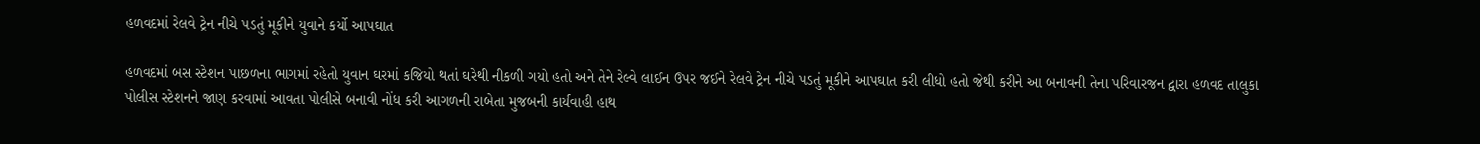હળવદમાં રેલવે ટ્રેન નીચે પડતું મૂકીને યુવાને કર્યો આપઘાત

હળવદમાં બસ સ્ટેશન પાછળના ભાગમાં રહેતો યુવાન ઘરમાં કજિયો થતાં ઘરેથી નીકળી ગયો હતો અને તેને રેલ્વે લાઈન ઉપર જઈને રેલવે ટ્રેન નીચે પડતું મૂકીને આપઘાત કરી લીધો હતો જેથી કરીને આ બનાવની તેના પરિવારજન દ્વારા હળવદ તાલુકા પોલીસ સ્ટેશનને જાણ કરવામાં આવતા પોલીસે બનાવી નોંધ કરી આગળની રાબેતા મુજબની કાર્યવાહી હાથ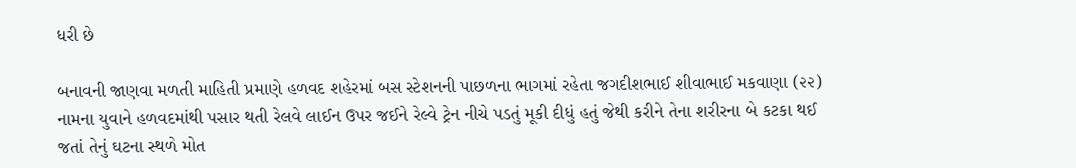ધરી છે

બનાવની જાણવા મળતી માહિતી પ્રમાણે હળવદ શહેરમાં બસ સ્ટેશનની પાછળના ભાગમાં રહેતા જગદીશભાઈ શીવાભાઈ મકવાણા (૨૨) નામના યુવાને હળવદમાંથી પસાર થતી રેલવે લાઈન ઉપર જઈને રેલ્વે ટ્રેન નીચે પડતું મૂકી દીધું હતું જેથી કરીને તેના શરીરના બે કટકા થઈ જતાં તેનું ઘટના સ્થળે મોત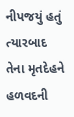નીપજયું હતું ત્યારબાદ તેના મૃતદેહને હળવદની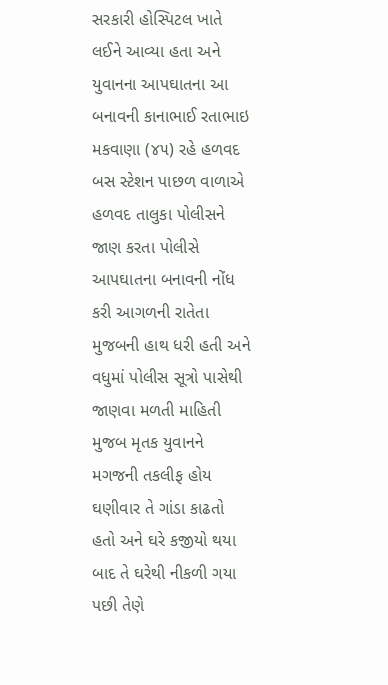સરકારી હોસ્પિટલ ખાતે લઈને આવ્યા હતા અને યુવાનના આપઘાતના આ બનાવની કાનાભાઈ રતાભાઇ મકવાણા (૪૫) રહે હળવદ બસ સ્ટેશન પાછળ વાળાએ હળવદ તાલુકા પોલીસને જાણ કરતા પોલીસે આપઘાતના બનાવની નોંધ કરી આગળની રાતેતા મુજબની હાથ ધરી હતી અને વધુમાં પોલીસ સૂત્રો પાસેથી જાણવા મળતી માહિતી મુજબ મૃતક યુવાનને મગજની તકલીફ હોય ઘણીવાર તે ગાંડા કાઢતો હતો અને ઘરે કજીયો થયા બાદ તે ઘરેથી નીકળી ગયા પછી તેણે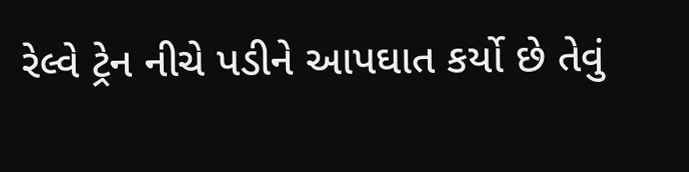રેલ્વે ટ્રેન નીચે પડીને આપઘાત કર્યો છે તેવું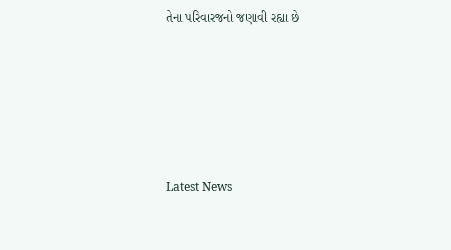તેના પરિવારજનો જણાવી રહ્યા છે






Latest News